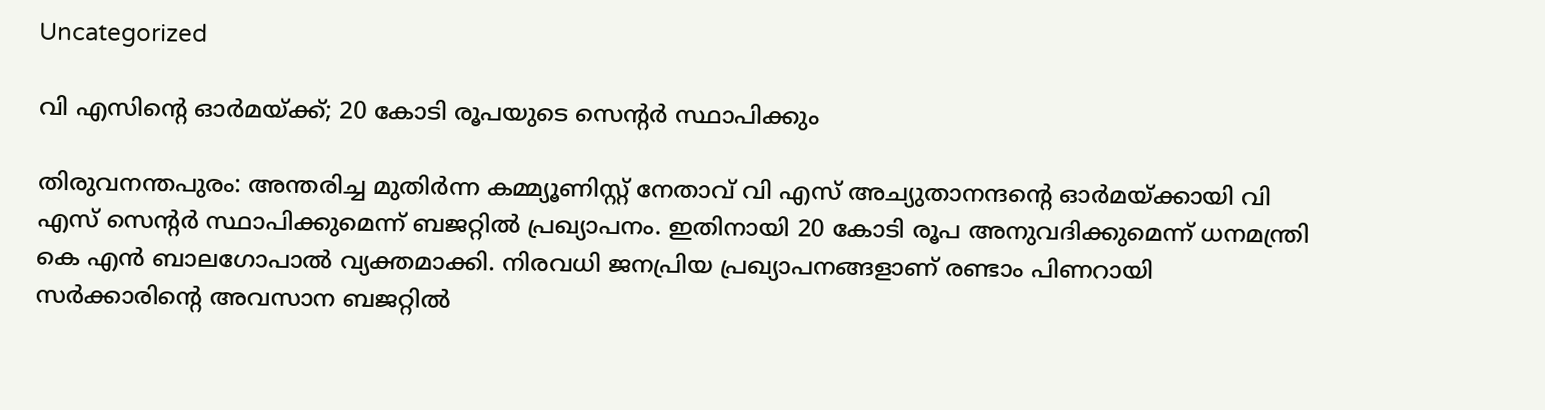Uncategorized

വി എസിന്റെ ഓര്‍മയ്ക്ക്; 20 കോടി രൂപയുടെ സെന്റര്‍ സ്ഥാപിക്കും

തിരുവനന്തപുരം: അന്തരിച്ച മുതിര്‍ന്ന കമ്മ്യൂണിസ്റ്റ് നേതാവ് വി എസ് അച്യുതാനന്ദന്റെ ഓര്‍മയ്ക്കായി വി എസ് സെന്റര്‍ സ്ഥാപിക്കുമെന്ന് ബജറ്റില്‍ പ്രഖ്യാപനം. ഇതിനായി 20 കോടി രൂപ അനുവദിക്കുമെന്ന് ധനമന്ത്രി കെ എന്‍ ബാലഗോപാല്‍ വ്യക്തമാക്കി. നിരവധി ജനപ്രിയ പ്രഖ്യാപനങ്ങളാണ് രണ്ടാം പിണറായി സര്‍ക്കാരിന്റെ അവസാന ബജറ്റില്‍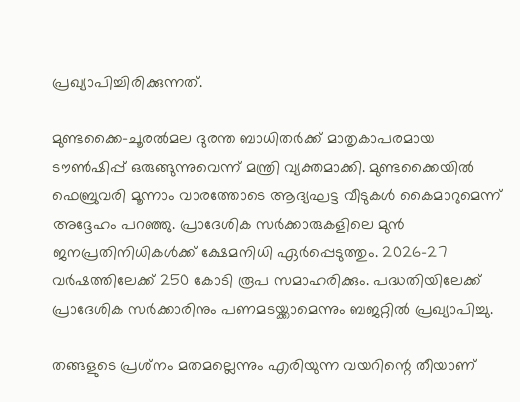പ്രഖ്യാപിച്ചിരിക്കുന്നത്.

മുണ്ടക്കൈ-ചൂരല്‍മല ദുരന്ത ബാധിതര്‍ക്ക് മാതൃകാപരമായ ടൗണ്‍ഷിപ്പ് ഒരുങ്ങുന്നുവെന്ന് മന്ത്രി വ്യക്തമാക്കി. മുണ്ടക്കൈയില്‍ ഫെബ്രുവരി മൂന്നാം വാരത്തോടെ ആദ്യഘട്ട വീടുകള്‍ കൈമാറുമെന്ന് അദ്ദേഹം പറഞ്ഞു. പ്രാദേശിക സര്‍ക്കാരുകളിലെ മുന്‍ ജനപ്രതിനിധികള്‍ക്ക് ക്ഷേമനിധി ഏര്‍പ്പെടുത്തും. 2026-27 വര്‍ഷത്തിലേക്ക് 250 കോടി രൂപ സമാഹരിക്കും. പദ്ധതിയിലേക്ക് പ്രാദേശിക സര്‍ക്കാരിനും പണമടയ്ക്കാമെന്നും ബജറ്റില്‍ പ്രഖ്യാപിച്ചു.

തങ്ങളുടെ പ്രശ്‌നം മതമല്ലെന്നും എരിയുന്ന വയറിന്റെ തീയാണ്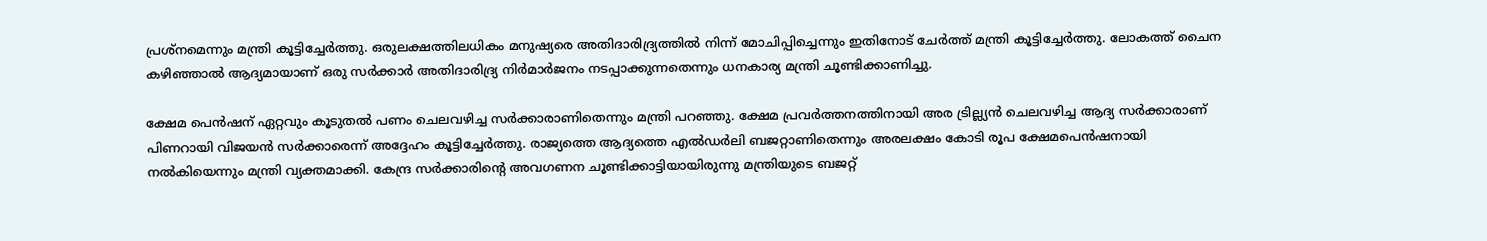പ്രശ്‌നമെന്നും മന്ത്രി കൂട്ടിച്ചേര്‍ത്തു. ഒരുലക്ഷത്തിലധികം മനുഷ്യരെ അതിദാരിദ്ര്യത്തില്‍ നിന്ന് മോചിപ്പിച്ചെന്നും ഇതിനോട് ചേര്‍ത്ത് മന്ത്രി കൂട്ടിച്ചേര്‍ത്തു. ലോകത്ത് ചൈന കഴിഞ്ഞാല്‍ ആദ്യമായാണ് ഒരു സര്‍ക്കാര്‍ അതിദാരിദ്ര്യ നിര്‍മാര്‍ജനം നടപ്പാക്കുന്നതെന്നും ധനകാര്യ മന്ത്രി ചൂണ്ടിക്കാണിച്ചു.

ക്ഷേമ പെന്‍ഷന് ഏറ്റവും കൂടുതല്‍ പണം ചെലവഴിച്ച സര്‍ക്കാരാണിതെന്നും മന്ത്രി പറഞ്ഞു. ക്ഷേമ പ്രവര്‍ത്തനത്തിനായി അര ട്രില്ല്യന്‍ ചെലവഴിച്ച ആദ്യ സര്‍ക്കാരാണ് പിണറായി വിജയന്‍ സര്‍ക്കാരെന്ന് അദ്ദേഹം കൂട്ടിച്ചേര്‍ത്തു. രാജ്യത്തെ ആദ്യത്തെ എല്‍ഡര്‍ലി ബജറ്റാണിതെന്നും അരലക്ഷം കോടി രൂപ ക്ഷേമപെന്‍ഷനായി നല്‍കിയെന്നും മന്ത്രി വ്യക്തമാക്കി. കേന്ദ്ര സര്‍ക്കാരിന്റെ അവഗണന ചൂണ്ടിക്കാട്ടിയായിരുന്നു മന്ത്രിയുടെ ബജറ്റ്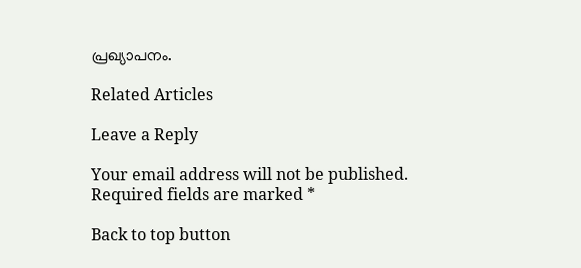പ്രഖ്യാപനം.

Related Articles

Leave a Reply

Your email address will not be published. Required fields are marked *

Back to top button